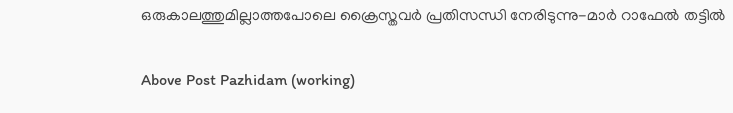ഒരുകാലത്തുമില്ലാത്തപോലെ ക്രൈസ്തവര്‍ പ്രതിസന്ധി നേരിടുന്നു-മാര്‍ റാഫേല്‍ തട്ടില്‍

Above Post Pazhidam (working)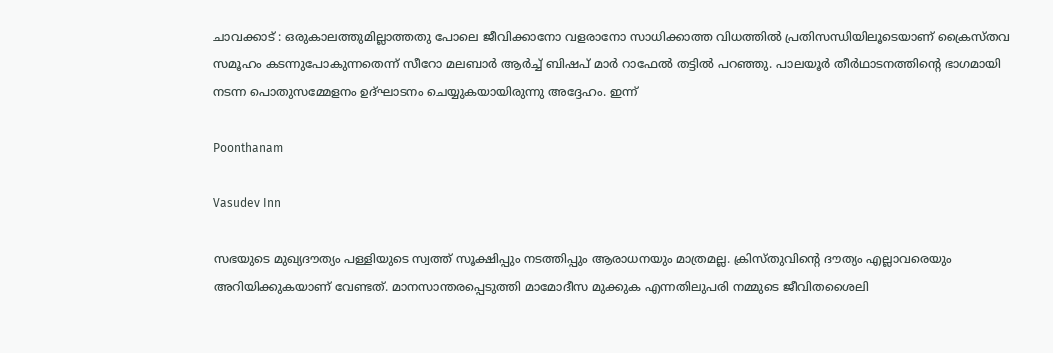ചാവക്കാട് : ഒരുകാലത്തുമില്ലാത്തതു പോലെ ജീവിക്കാനോ വളരാനോ സാധിക്കാത്ത വിധത്തില്‍ പ്രതിസന്ധിയിലൂടെയാണ് ക്രൈസ്തവ സമൂഹം കടന്നുപോകുന്നതെന്ന് സീറോ മലബാര്‍ ആര്‍ച്ച് ബിഷപ് മാര്‍ റാഫേല്‍ തട്ടില്‍ പറഞ്ഞു. പാലയൂര്‍ തീര്‍ഥാടനത്തിന്റെ ഭാഗമായി നടന്ന പൊതുസമ്മേളനം ഉദ്ഘാടനം ചെയ്യുകയായിരുന്നു അദ്ദേഹം. ഇന്ന്

Poonthanam

Vasudev Inn

സഭയുടെ മുഖ്യദൗത്യം പള്ളിയുടെ സ്വത്ത് സൂക്ഷിപ്പും നടത്തിപ്പും ആരാധനയും മാത്രമല്ല. ക്രിസ്തുവിന്റെ ദൗത്യം എല്ലാവരെയും അറിയിക്കുകയാണ് വേണ്ടത്. മാനസാന്തരപ്പെടുത്തി മാമോദീസ മുക്കുക എന്നതിലുപരി നമ്മുടെ ജീവിതശൈലി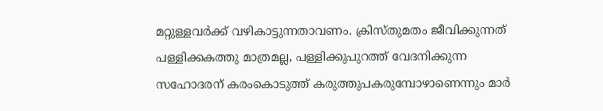മറ്റുള്ളവര്‍ക്ക് വഴികാട്ടുന്നതാവണം. ക്രിസ്തുമതം ജീവിക്കുന്നത് പള്ളിക്കകത്തു മാത്രമല്ല, പള്ളിക്കുപുറത്ത് വേദനിക്കുന്ന സഹോദരന് കരംകൊടുത്ത് കരുത്തുപകരുമ്പോഴാണെന്നും മാര്‍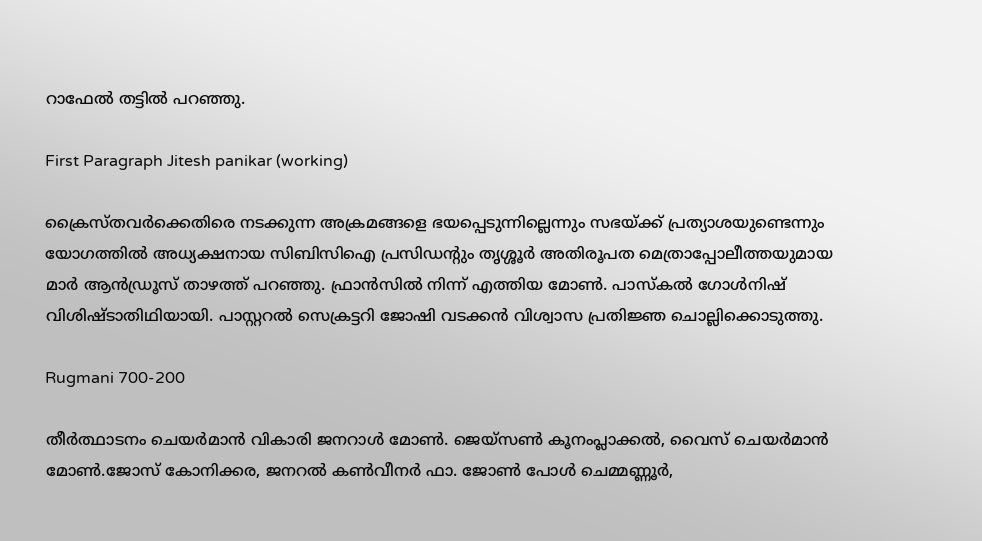റാഫേല്‍ തട്ടില്‍ പറഞ്ഞു.

First Paragraph Jitesh panikar (working)

ക്രൈസ്തവര്‍ക്കെതിരെ നടക്കുന്ന അക്രമങ്ങളെ ഭയപ്പെടുന്നില്ലെന്നും സഭയ്ക്ക് പ്രത്യാശയുണ്ടെന്നും യോഗത്തില്‍ അധ്യക്ഷനായ സിബിസിഐ പ്രസിഡന്റും തൃശ്ശൂര്‍ അതിരൂപത മെത്രാപ്പോലീത്തയുമായ മാര്‍ ആന്‍ഡ്രൂസ് താഴത്ത് പറഞ്ഞു. ഫ്രാന്‍സില്‍ നിന്ന് എത്തിയ മോണ്‍. പാസ്‌കല്‍ ഗോള്‍നിഷ് വിശിഷ്ടാതിഥിയായി. പാസ്റ്ററല്‍ സെക്രട്ടറി ജോഷി വടക്കന്‍ വിശ്വാസ പ്രതിജ്ഞ ചൊല്ലിക്കൊടുത്തു.

Rugmani 700-200

തീര്‍ത്ഥാടനം ചെയര്‍മാന്‍ വികാരി ജനറാള്‍ മോണ്‍. ജെയ്സണ്‍ കൂനംപ്ലാക്കല്‍, വൈസ് ചെയര്‍മാന്‍ മോണ്‍.ജോസ് കോനിക്കര, ജനറല്‍ കണ്‍വീനര്‍ ഫാ. ജോണ്‍ പോള്‍ ചെമ്മണ്ണൂര്‍,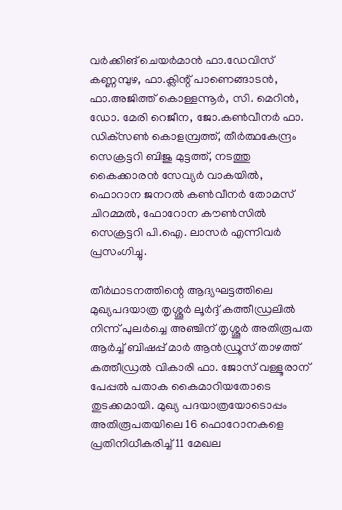വര്‍ക്കിങ് ചെയര്‍മാന്‍ ഫാ.ഡേവിസ് കണ്ണമ്പുഴ, ഫാ.ക്ലിന്റ് പാണെങ്ങാടന്‍, ഫാ.അജിത്ത് കൊള്ളന്നൂര്‍, സി. മെറിന്‍, ഡോ. മേരി റെജീന, ജോ.കണ്‍വീനര്‍ ഫാ. ഡിക്‌സണ്‍ കൊളമ്പ്രത്ത്, തീര്‍ത്ഥകേന്ദ്രം സെക്രട്ടറി ബിജു മുട്ടത്ത്, നടത്തു കൈക്കാരന്‍ സേവ്യര്‍ വാകയില്‍, ഫൊറാന ജനറല്‍ കണ്‍വീനര്‍ തോമസ് ചിറമ്മല്‍, ഫോറോന കൗണ്‍സില്‍ സെക്രട്ടറി പി.ഐ. ലാസര്‍ എന്നിവര്‍ പ്രസംഗിച്ചു.

തീര്‍ഥാടനത്തിന്റെ ആദ്യഘട്ടത്തിലെ മുഖ്യപദയാത്ര തൃശ്ശൂര്‍ ലൂര്‍ദ്ദ് കത്തീഡ്രലില്‍ നിന്ന് പുലര്‍ച്ചെ അഞ്ചിന് തൃശ്ശൂര്‍ അതിരൂപത ആര്‍ച്ച് ബിഷപ്പ് മാര്‍ ആന്‍ഡ്രൂസ് താഴത്ത് കത്തീഡ്രല്‍ വികാരി ഫാ. ജോസ് വള്ളൂരാന് പേപ്പല്‍ പതാക കൈമാറിയതോടെ തുടക്കമായി. മുഖ്യ പദയാത്രയോടൊപ്പം അതിരൂപതയിലെ 16 ഫൊറോനകളെ പ്രതിനിധീകരിച്ച് 11 മേഖല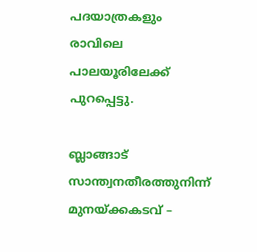പദയാത്രകളും രാവിലെ പാലയൂരിലേക്ക് പുറപ്പെട്ടു.

ബ്ലാങ്ങാട് സാന്ത്വനതീരത്തുനിന്ന് മുനയ്ക്കകടവ് –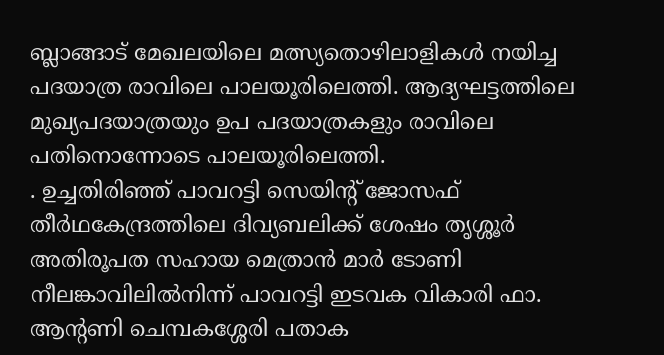ബ്ലാങ്ങാട് മേഖലയിലെ മത്സ്യതൊഴിലാളികള്‍ നയിച്ച പദയാത്ര രാവിലെ പാലയൂരിലെത്തി. ആദ്യഘട്ടത്തിലെ മുഖ്യപദയാത്രയും ഉപ പദയാത്രകളും രാവിലെ പതിനൊന്നോടെ പാലയൂരിലെത്തി.
. ഉച്ചതിരിഞ്ഞ് പാവറട്ടി സെയിന്റ് ജോസഫ് തീര്‍ഥകേന്ദ്രത്തിലെ ദിവ്യബലിക്ക് ശേഷം തൃശ്ശൂര്‍ അതിരൂപത സഹായ മെത്രാന്‍ മാര്‍ ടോണി നീലങ്കാവിലില്‍നിന്ന് പാവറട്ടി ഇടവക വികാരി ഫാ. ആന്റണി ചെമ്പകശ്ശേരി പതാക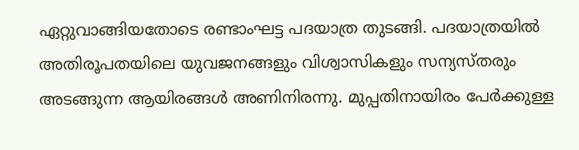ഏറ്റുവാങ്ങിയതോടെ രണ്ടാംഘട്ട പദയാത്ര തുടങ്ങി. പദയാത്രയില്‍ അതിരൂപതയിലെ യുവജനങ്ങളും വിശ്വാസികളും സന്യസ്തരും അടങ്ങുന്ന ആയിരങ്ങള്‍ അണിനിരന്നു. മുപ്പതിനായിരം പേര്‍ക്കുള്ള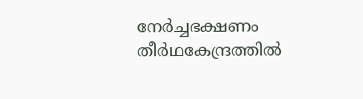നേര്‍ച്ചഭക്ഷണം തീര്‍ഥകേന്ദ്രത്തില്‍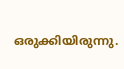ഒരുക്കിയിരുന്നു.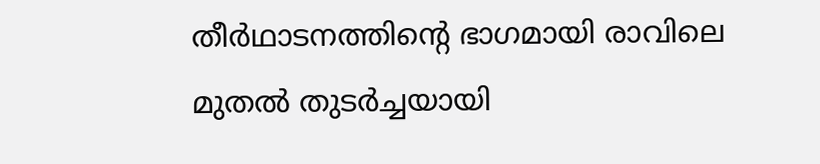തീര്‍ഥാടനത്തിന്റെ ഭാഗമായി രാവിലെ മുതല്‍ തുടര്‍ച്ചയായി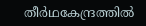തീര്‍ഥകേന്ദ്രത്തില്‍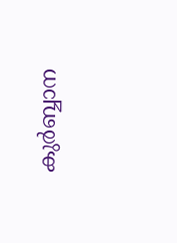കുര്‍ബ്ബാന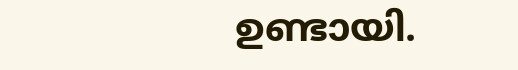ഉണ്ടായി.